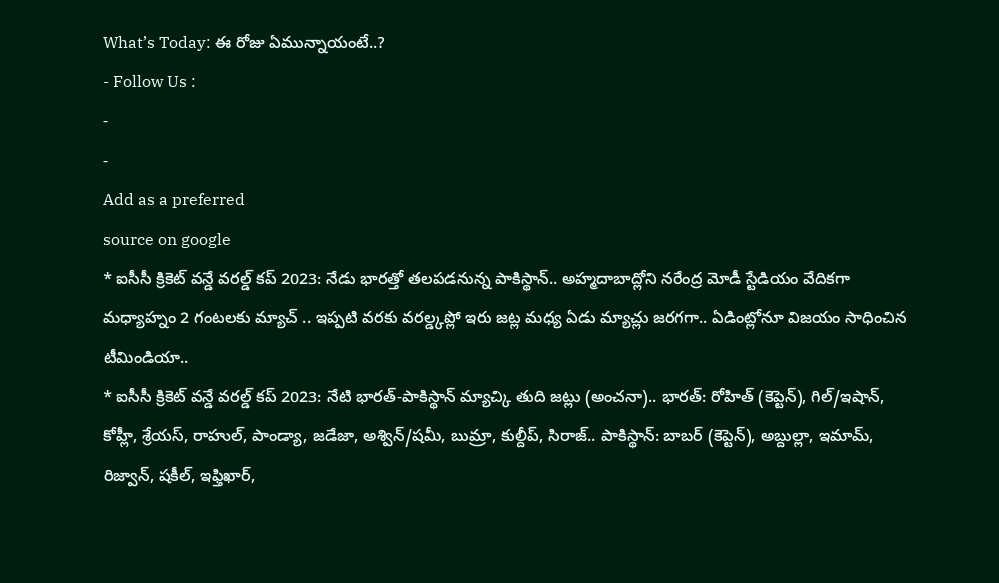What’s Today: ఈ రోజు ఏమున్నాయంటే..?
- Follow Us :
-
-
Add as a preferred
source on google
* ఐసీసీ క్రికెట్ వన్డే వరల్డ్ కప్ 2023: నేడు భారత్తో తలపడనున్న పాకిస్థాన్.. అహ్మదాబాద్లోని నరేంద్ర మోడీ స్టేడియం వేదికగా మధ్యాహ్నం 2 గంటలకు మ్యాచ్ .. ఇప్పటి వరకు వరల్డ్కప్లో ఇరు జట్ల మధ్య ఏడు మ్యాచ్లు జరగగా.. ఏడింట్లోనూ విజయం సాధించిన టీమిండియా..
* ఐసీసీ క్రికెట్ వన్డే వరల్డ్ కప్ 2023: నేటి భారత్-పాకిస్థాన్ మ్యాచ్కి తుది జట్లు (అంచనా).. భారత్: రోహిత్ (కెప్టెన్), గిల్/ఇషాన్, కోహ్లీ, శ్రేయస్, రాహుల్, పాండ్యా, జడేజా, అశ్విన్/షమీ, బుమ్రా, కుల్దీప్, సిరాజ్.. పాకిస్థాన్: బాబర్ (కెప్టెన్), అబ్దుల్లా, ఇమామ్, రిజ్వాన్, షకీల్, ఇఫ్తిఖార్,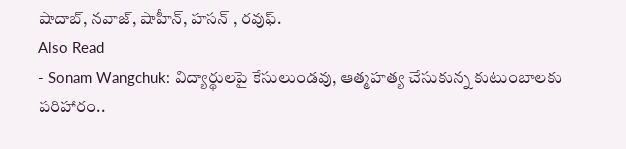షాదాబ్, నవాజ్, షాహీన్, హసన్ , రవుఫ్.
Also Read
- Sonam Wangchuk: విద్యార్థులపై కేసులుండవు, ఆత్మహత్య చేసుకున్న కుటుంబాలకు పరిహారం..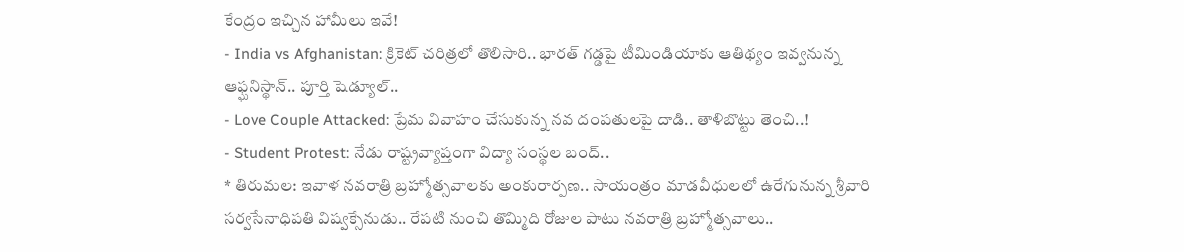కేంద్రం ఇచ్చిన హామీలు ఇవే!
- India vs Afghanistan: క్రికెట్ చరిత్రలో తొలిసారి.. భారత్ గడ్డపై టీమిండియాకు ఆతిథ్యం ఇవ్వనున్న ఆఫ్ఘనిస్థాన్.. పూర్తి షెడ్యూల్..
- Love Couple Attacked: ప్రేమ వివాహం చేసుకున్న నవ దంపతులపై దాడి.. తాళిబొట్టు తెంచి..!
- Student Protest: నేడు రాష్ట్రవ్యాప్తంగా విద్యా సంస్థల బంద్..
* తిరుమల: ఇవాళ నవరాత్రి బ్రహ్మోత్సవాలకు అంకురార్పణ.. సాయంత్రం మాడవీధులలో ఉరేగునున్న శ్రీవారి సర్వసేనాధిపతి విష్వక్సేనుడు.. రేపటి నుంచి తొమ్మిది రోజుల పాటు నవరాత్రి బ్రహ్మోత్సవాలు..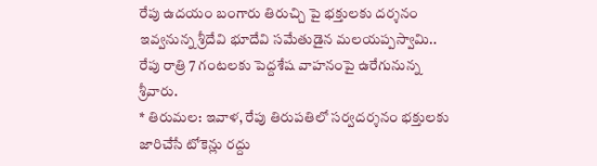రేపు ఉదయం బంగారు తిరుచ్చి పై భక్తులకు దర్శనం ఇవ్వనున్న శ్రీదేవి భూదేవి సమేతుడైన మలయప్పస్వామి.. రేపు రాత్రి 7 గంటలకు పెద్దశేష వాహనంపై ఉరేగునున్న శ్రీవారు.
* తిరుమల: ఇవాళ, రేపు తిరుపతిలో సర్వదర్శనం భక్తులకు జారిచేసే టోకెన్లు రద్దు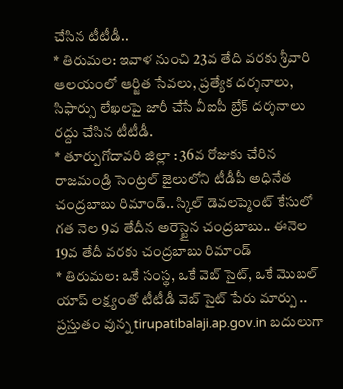చేసిన టీటీడీ..
* తిరుమల: ఇవాళ నుంచి 23వ తేది వరకు శ్రీవారి ఆలయంలో ఆర్జిత సేవలు, ప్రత్యేక దర్శనాలు, సిఫార్సు లేఖలపై జారీ చేసే వీఐపీ బ్రేక్ దర్శనాలు రద్దు చేసిన టీటీడీ.
* తూర్పుగోదావరి జిల్లా : 36వ రోజుకు చేరిన రాజమండ్రి సెంట్రల్ జైలులోని టీడీపీ అధినేత చంద్రబాబు రిమాండ్.. స్కిల్ డెవలప్మెంట్ కేసులో గత నెల 9వ తేదీన అరెస్టైన చంద్రబాబు.. ఈనెల 19వ తేదీ వరకు చంద్రబాబు రిమాండ్
* తిరుమల: ఒకే సంస్థ, ఒకే వెబ్ సైట్, ఒకే మొబల్ యాప్ లక్ష్యంతో టీటీడీ వెబ్ సైట్ పేరు మార్పు .. ప్రస్తుతం వున్న tirupatibalaji.ap.gov.in బదులుగా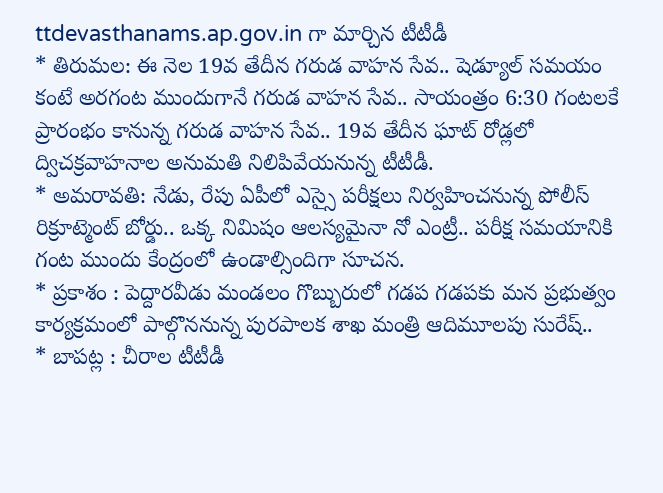ttdevasthanams.ap.gov.in గా మార్చిన టీటీడీ
* తిరుమల: ఈ నెల 19వ తేదీన గరుడ వాహన సేవ.. షెడ్యూల్ సమయం కంటే అరగంట ముందుగానే గరుడ వాహన సేవ.. సాయంత్రం 6:30 గంటలకే ప్రారంభం కానున్న గరుడ వాహన సేవ.. 19వ తేదీన ఘాట్ రోడ్లలో ద్విచక్రవాహనాల అనుమతి నిలిపివేయనున్న టీటీడీ.
* అమరావతి: నేడు, రేపు ఏపీలో ఎస్సై పరీక్షలు నిర్వహించనున్న పోలీస్ రిక్రూట్మెంట్ బోర్డు.. ఒక్క నిమిషం ఆలస్యమైనా నో ఎంట్రీ.. పరీక్ష సమయానికి గంట ముందు కేంద్రంలో ఉండాల్సిందిగా సూచన.
* ప్రకాశం : పెద్దారవీడు మండలం గొబ్బురులో గడప గడపకు మన ప్రభుత్వం కార్యక్రమంలో పాల్గొననున్న పురపాలక శాఖ మంత్రి ఆదిమూలపు సురేష్..
* బాపట్ల : చీరాల టీటీడీ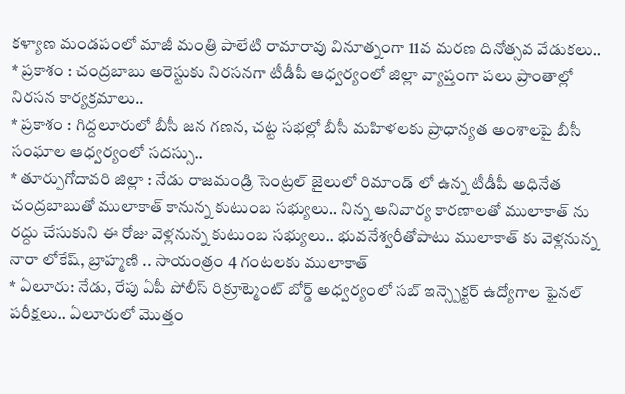కళ్యాణ మండపంలో మాజీ మంత్రి పాలేటి రామారావు వినూత్నంగా 11వ మరణ దినోత్సవ వేడుకలు..
* ప్రకాశం : చంద్రబాబు అరెస్టుకు నిరసనగా టీడీపీ ఆధ్వర్యంలో జిల్లా వ్యాప్తంగా పలు ప్రాంతాల్లో నిరసన కార్యక్రమాలు..
* ప్రకాశం : గిద్దలూరులో బీసీ జన గణన, చట్ట సభల్లో బీసీ మహిళలకు ప్రాధాన్యత అంశాలపై బీసీ సంఘాల ఆధ్వర్యంలో సదస్సు..
* తూర్పుగోదావరి జిల్లా : నేడు రాజమండ్రి సెంట్రల్ జైలులో రిమాండ్ లో ఉన్న టీడీపీ అధినేత చంద్రబాబుతో ములాకాత్ కానున్న కుటుంబ సభ్యులు.. నిన్న అనివార్య కారణాలతో ములాకాత్ ను రద్దు చేసుకుని ఈ రోజు వెళ్లనున్న కుటుంబ సభ్యులు.. భువనేశ్వరీతోపాటు ములాకాత్ కు వెళ్లనున్న నారా లోకేష్, బ్రాహ్మణి .. సాయంత్రం 4 గంటలకు ములాకాత్
* ఏలూరు: నేడు, రేపు ఏపీ పోలీస్ రిక్రూట్మెంట్ బోర్డ్ అధ్వర్యంలో సబ్ ఇన్స్పెక్టర్ ఉద్యోగాల ఫైనల్ పరీక్షలు.. ఏలూరులో మొత్తం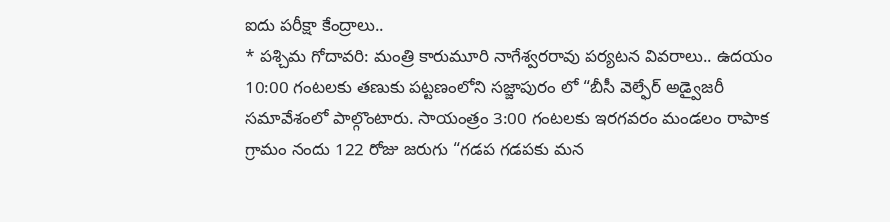ఐదు పరీక్షా కేంద్రాలు..
* పశ్చిమ గోదావరి: మంత్రి కారుమూరి నాగేశ్వరరావు పర్యటన వివరాలు.. ఉదయం 10:00 గంటలకు తణుకు పట్టణంలోని సజ్జాపురం లో “బీసీ వెల్ఫేర్ అడ్వైజరీ సమావేశంలో పాల్గొంటారు. సాయంత్రం 3:00 గంటలకు ఇరగవరం మండలం రాపాక గ్రామం నందు 122 రోజు జరుగు “గడప గడపకు మన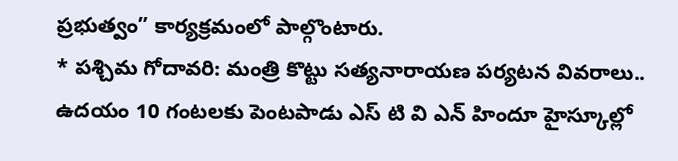ప్రభుత్వం” కార్యక్రమంలో పాల్గొంటారు.
* పశ్చిమ గోదావరి: మంత్రి కొట్టు సత్యనారాయణ పర్యటన వివరాలు.. ఉదయం 10 గంటలకు పెంటపాడు ఎస్ టి వి ఎన్ హిందూ హైస్కూల్లో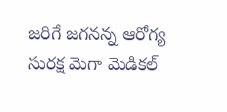జరిగే జగనన్న ఆరోగ్య సురక్ష మెగా మెడికల్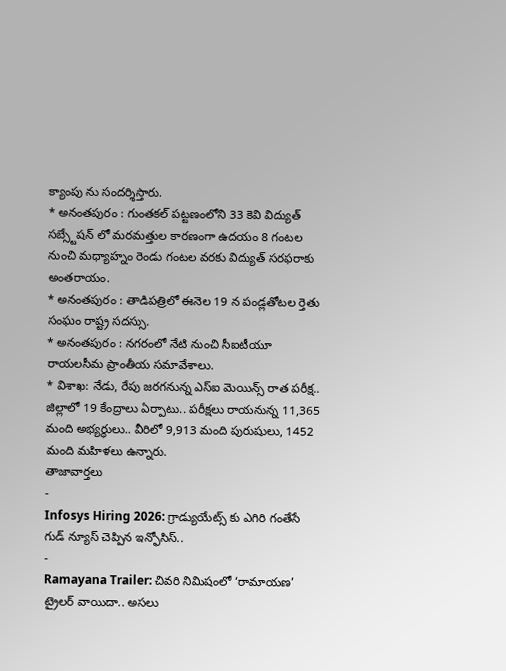క్యాంపు ను సందర్శిస్తారు.
* అనంతపురం : గుంతకల్ పట్టణంలోని 33 కెవి విద్యుత్ సబ్స్టేషన్ లో మరమత్తుల కారణంగా ఉదయం 8 గంటల నుంచి మధ్యాహ్నం రెండు గంటల వరకు విద్యుత్ సరఫరాకు అంతరాయం.
* అనంతపురం : తాడిపత్రిలో ఈనెల 19 న పండ్లతోటల ర్తెతు సంఘం రాష్ట్ర సదస్సు.
* అనంతపురం : నగరంలో నేటి నుంచి సీఐటీయూ రాయలసీమ ప్రాంతీయ సమావేశాలు.
* విశాఖ: నేడు, రేపు జరగనున్న ఎస్ఐ మెయిన్స్ రాత పరీక్ష.. జిల్లాలో 19 కేంద్రాలు ఏర్పాటు.. పరీక్షలు రాయనున్న 11,365 మంది అభ్యర్థులు.. వీరిలో 9,913 మంది పురుషులు, 1452 మంది మహిళలు ఉన్నారు.
తాజావార్తలు
-
Infosys Hiring 2026: గ్రాడ్యుయేట్స్ కు ఎగిరి గంతేసే గుడ్ న్యూస్ చెప్పిన ఇన్ఫోసిస్..
-
Ramayana Trailer: చివరి నిమిషంలో ‘రామాయణ’ ట్రైలర్ వాయిదా.. అసలు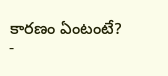కారణం ఏంటంటే?
-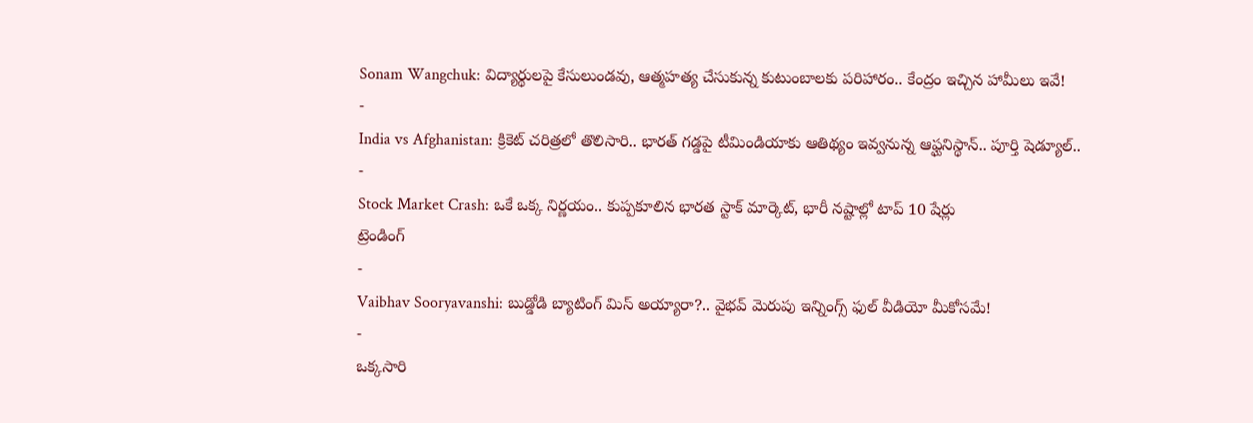Sonam Wangchuk: విద్యార్థులపై కేసులుండవు, ఆత్మహత్య చేసుకున్న కుటుంబాలకు పరిహారం.. కేంద్రం ఇచ్చిన హామీలు ఇవే!
-
India vs Afghanistan: క్రికెట్ చరిత్రలో తొలిసారి.. భారత్ గడ్డపై టీమిండియాకు ఆతిథ్యం ఇవ్వనున్న ఆఫ్ఘనిస్థాన్.. పూర్తి షెడ్యూల్..
-
Stock Market Crash: ఒకే ఒక్క నిర్ణయం.. కుప్పకూలిన భారత స్టాక్ మార్కెట్, భారీ నష్టాల్లో టాప్ 10 షేర్లు
ట్రెండింగ్
-
Vaibhav Sooryavanshi: బుడ్డోడి బ్యాటింగ్ మిస్ అయ్యారా?.. వైభవ్ మెరుపు ఇన్నింగ్స్ ఫుల్ వీడియో మీకోసమే!
-
ఒక్కసారి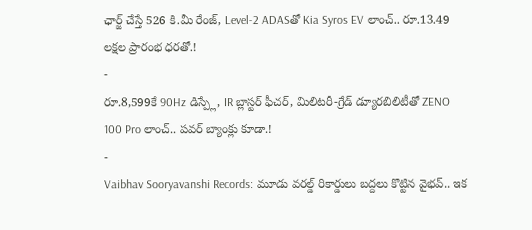ఛార్జ్ చేస్తే 526 కి.మీ రేంజ్, Level-2 ADASతో Kia Syros EV లాంచ్.. రూ.13.49 లక్షల ప్రారంభ ధరతో.!
-
రూ.8,599కే 90Hz డిస్ప్లే, IR బ్లాస్టర్ ఫీచర్, మిలిటరీ-గ్రేడ్ డ్యూరబిలిటీతో ZENO 100 Pro లాంచ్.. పవర్ బ్యాంక్లు కూడా.!
-
Vaibhav Sooryavanshi Records: మూడు వరల్డ్ రికార్డులు బద్దలు కొట్టిన వైభవ్.. ఇక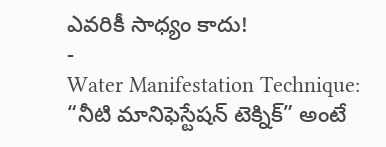ఎవరికీ సాధ్యం కాదు!
-
Water Manifestation Technique: “నీటి మానిఫెస్టేషన్ టెక్నిక్” అంటే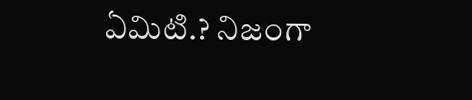ఏమిటి.? నిజంగా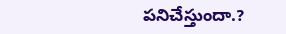పనిచేస్తుందా.?